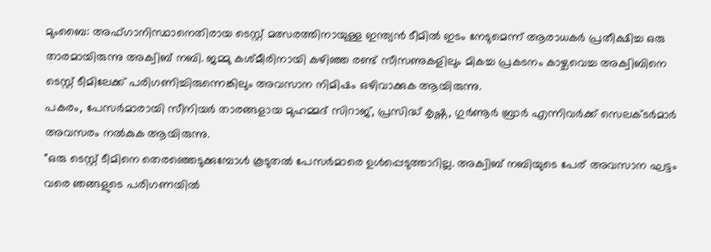മുംബൈ: അഫ്ഗാനിസ്ഥാനെതിരായ ടെസ്റ്റ് മത്സരത്തിനായുള്ള ഇന്ത്യൻ ടീമിൽ ഇടം നേടുമെന്ന് ആരാധകർ പ്രതീക്ഷിച്ച ഒരു താരമായിരുന്നു അക്വിബ് നബി. ജമ്മു കശ്മീരിനായി കഴിഞ്ഞ രണ്ട് സീസണുകളിലും മികച്ച പ്രകടനം കാഴ്ചവെച്ച അക്വിബിനെ ടെസ്റ്റ് ടീമിലേക്ക് പരിഗണിച്ചിരുന്നെങ്കിലും അവസാന നിമിഷം ഒഴിവാക്കുക ആയിരുന്നു.
പകരം, പേസർമാരായി സീനിയർ താരങ്ങളായ മുഹമ്മദ് സിറാജ്, പ്രസിദ്ധ് കൃഷ്ണ, ഗുർണൂർ ബ്രാർ എന്നിവർക്ക് സെലക്ടർമാർ അവസരം നൽകുക ആയിരുന്നു.
"ഒരു ടെസ്റ്റ് ടീമിനെ തെരഞ്ഞെടുക്കുമ്പോൾ കൂടുതൽ പേസർമാരെ ഉൾപ്പെടുത്താറില്ല. അക്വിബ് നബിയുടെ പേര് അവസാന ഘട്ടം വരെ ഞങ്ങളുടെ പരിഗണയിൽ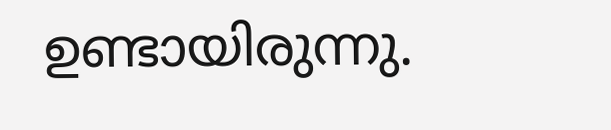ഉണ്ടായിരുന്നു.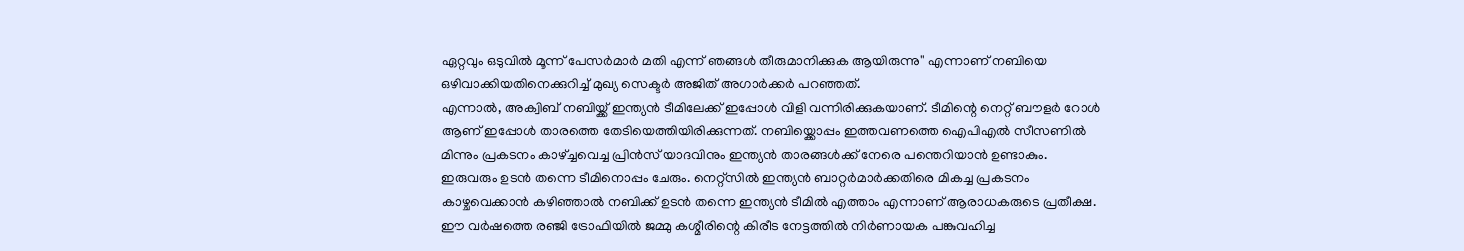ഏറ്റവും ഒടുവിൽ മൂന്ന് പേസർമാർ മതി എന്ന് ഞങ്ങൾ തീരുമാനിക്കുക ആയിരുന്നു'' എന്നാണ് നബിയെ ഒഴിവാക്കിയതിനെക്കുറിച്ച് മുഖ്യ സെക്ടർ അജിത് അഗാർക്കർ പറഞ്ഞത്.
എന്നാൽ, അക്വിബ് നബിയ്ക്ക് ഇന്ത്യൻ ടീമിലേക്ക് ഇപ്പോൾ വിളി വന്നിരിക്കുകയാണ്. ടീമിന്റെ നെറ്റ് ബൗളർ റോൾ ആണ് ഇപ്പോൾ താരത്തെ തേടിയെത്തിയിരിക്കുന്നത്. നബിയ്ക്കൊപ്പം ഇത്തവണത്തെ ഐപിഎൽ സീസണിൽ മിന്നും പ്രകടനം കാഴ്ച്ചവെച്ച പ്രിൻസ് യാദവിനും ഇന്ത്യൻ താരങ്ങൾക്ക് നേരെ പന്തെറിയാൻ ഉണ്ടാകും.
ഇരുവരും ഉടൻ തന്നെ ടീമിനൊപ്പം ചേരും. നെറ്റ്സിൽ ഇന്ത്യൻ ബാറ്റർമാർക്കതിരെ മികച്ച പ്രകടനം കാഴ്ചവെക്കാൻ കഴിഞ്ഞാൽ നബിക്ക് ഉടൻ തന്നെ ഇന്ത്യൻ ടീമിൽ എത്താം എന്നാണ് ആരാധകരുടെ പ്രതീക്ഷ.
ഈ വർഷത്തെ രഞ്ജി ട്രോഫിയിൽ ജമ്മു കശ്മീരിന്റെ കിരീട നേട്ടത്തിൽ നിർണായക പങ്കുവഹിച്ച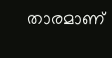താരമാണ്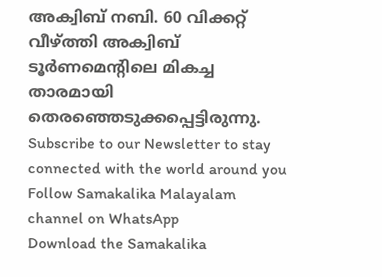അക്വിബ് നബി. 60 വിക്കറ്റ് വീഴ്ത്തി അക്വിബ് ടൂർണമെന്റിലെ മികച്ച താരമായി തെരഞ്ഞെടുക്കപ്പെട്ടിരുന്നു.
Subscribe to our Newsletter to stay connected with the world around you
Follow Samakalika Malayalam channel on WhatsApp
Download the Samakalika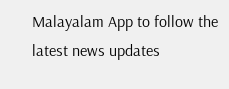Malayalam App to follow the latest news updates